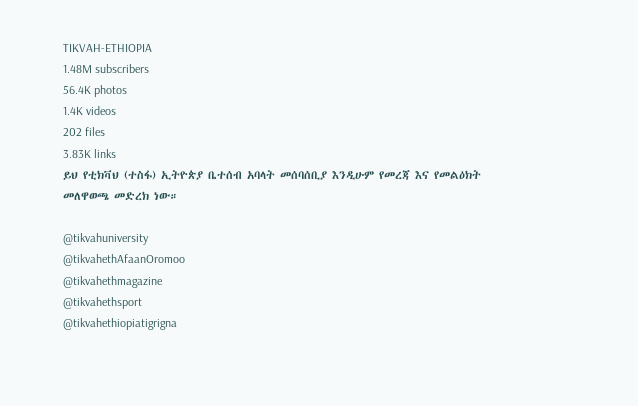TIKVAH-ETHIOPIA
1.48M subscribers
56.4K photos
1.4K videos
202 files
3.83K links
ይህ የቲክቫህ (ተስፋ) ኢትዮጵያ ቤተሰብ አባላት መሰባሰቢያ እንዲሁም የመረጃ እና የመልዕክት መለዋወጫ መድረክ ነው።

@tikvahuniversity
@tikvahethAfaanOromoo
@tikvahethmagazine
@tikvahethsport
@tikvahethiopiatigrigna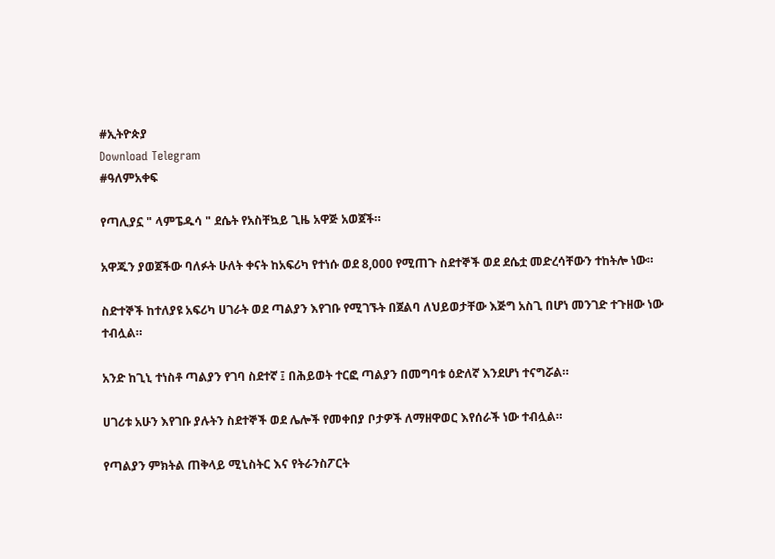#ኢትዮጵያ
Download Telegram
#ዓለምአቀፍ

የጣሊያኗ " ላምፔዱሳ " ደሴት የአስቸኳይ ጊዜ አዋጅ አወጀች።

አዋጁን ያወጀችው ባለፉት ሁለት ቀናት ከአፍሪካ የተነሱ ወደ 8,000 የሚጠጉ ስደተኞች ወደ ደሴቷ መድረሳቸውን ተከትሎ ነው።

ስድተኞች ከተለያዩ አፍሪካ ሀገራት ወደ ጣልያን እየገቡ የሚገኙት በጀልባ ለህይወታቸው እጅግ አስጊ በሆነ መንገድ ተጉዘው ነው ተብሏል።

አንድ ከጊኒ ተነስቶ ጣልያን የገባ ስደተኛ ፤ በሕይወት ተርፎ ጣልያን በመግባቱ ዕድለኛ እንደሆነ ተናግሯል።

ሀገሪቱ አሁን እየገቡ ያሉትን ስደተኞች ወደ ሌሎች የመቀበያ ቦታዎች ለማዘዋወር እየሰራች ነው ተብሏል።

የጣልያን ምክትል ጠቅላይ ሚኒስትር እና የትራንስፖርት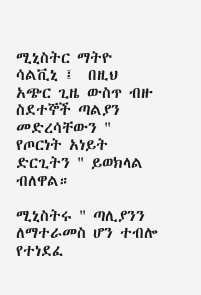ሚኒስትር ማትዮ ሳልቪኒ ፤  በዚህ አጭር ጊዜ ውስጥ ብዙ ስደተኞች ጣልያን መድረሳቸውን " የጦርነት አነይት ድርጊትን " ይወክላል ብለዋል።

ሚኒስትሩ " ጣሊያንን ለማተራመስ ሆን ተብሎ የተነደፈ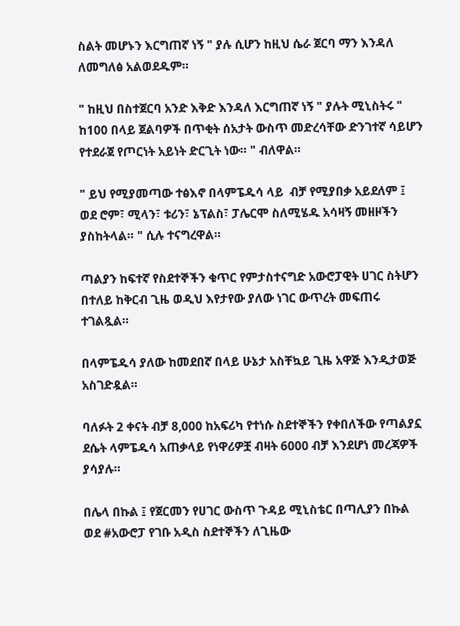ስልት መሆኑን እርግጠኛ ነኝ " ያሉ ሲሆን ከዚህ ሴራ ጀርባ ማን እንዳለ ለመግለፅ አልወደዱም።

" ከዚህ በስተጀርባ አንድ እቅድ እንዳለ እርግጠኛ ነኝ " ያሉት ሚኒስትሩ " ከ100 በላይ ጀልባዎች በጥቂት ሰአታት ውስጥ መድረሳቸው ድንገተኛ ሳይሆን የተደራጀ የጦርነት አይነት ድርጊት ነው። " ብለዋል።

" ይህ የሚያመጣው ተፅእኖ በላምፔዱሳ ላይ  ብቻ የሚያበቃ አይደለም ፤ ወደ ሮም፣ ሚላን፣ ቱሪን፣ ኔፕልስ፣ ፓሌርሞ ስለሚሄዱ አሳዛኝ መዘዞችን ያስከትላል። " ሲሉ ተናግረዋል።

ጣልያን ከፍተኛ የስደተኞችን ቁጥር የምታስተናግድ አውሮፓዊት ሀገር ስትሆን በተለይ ከቅርብ ጊዜ ወዲህ እየታየው ያለው ነገር ውጥረት መፍጠሩ ተገልጿል።

በላምፔዱሳ ያለው ከመደበኛ በላይ ሁኔታ አስቸኳይ ጊዜ አዋጅ እንዲታወጅ አስገድዷል።

ባለፉት 2 ቀናት ብቻ 8,000 ከአፍሪካ የተነሱ ስደተኞችን የቀበለችው የጣልያኗ ደሴት ላምፔዱሳ አጠቃላይ የነዋሪዎቿ ብዛት 6000 ብቻ እንደሆነ መረጃዎች ያሳያሉ።

በሌላ በኩል ፤ የጀርመን የሀገር ውስጥ ጉዳይ ሚኒስቴር በጣሊያን በኩል ወደ #አውሮፓ የገቡ አዲስ ስደተኞችን ለጊዜው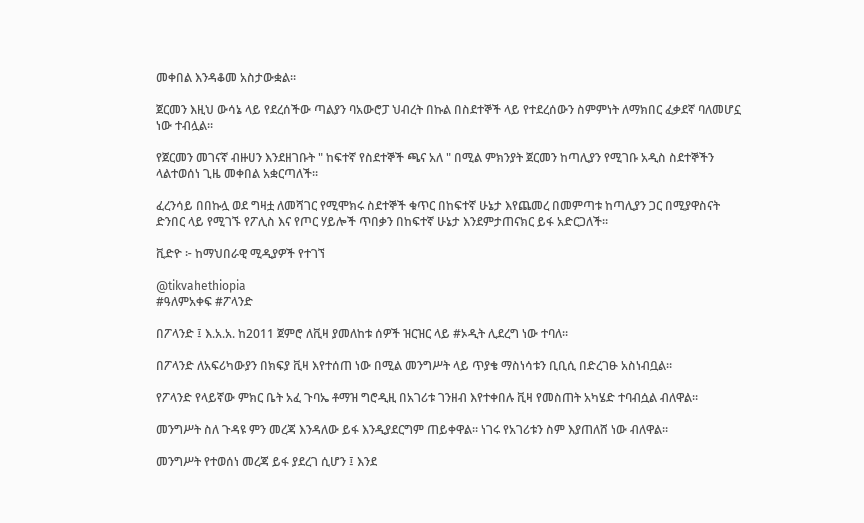መቀበል እንዳቆመ አስታውቋል።

ጀርመን እዚህ ውሳኔ ላይ የደረሰችው ጣልያን ባአውሮፓ ህብረት በኩል በስደተኞች ላይ የተደረሰውን ስምምነት ለማክበር ፈቃደኛ ባለመሆኗ ነው ተብሏል።

የጀርመን መገናኛ ብዙሀን እንደዘገቡት " ከፍተኛ የስደተኞች ጫና አለ " በሚል ምክንያት ጀርመን ከጣሊያን የሚገቡ አዲስ ስደተኞችን ላልተወሰነ ጊዜ መቀበል አቋርጣለች።

ፈረንሳይ በበኩሏ ወደ ግዛቷ ለመሻገር የሚሞክሩ ስደተኞች ቁጥር በከፍተኛ ሁኔታ እየጨመረ በመምጣቱ ከጣሊያን ጋር በሚያዋስናት ድንበር ላይ የሚገኙ የፖሊስ እና የጦር ሃይሎች ጥበቃን በከፍተኛ ሁኔታ እንደምታጠናክር ይፋ አድርጋለች።

ቪድዮ ፦ ከማህበራዊ ሚዲያዎች የተገኘ

@tikvahethiopia
#ዓለምአቀፍ #ፖላንድ

በፖላንድ ፤ እ.አ.አ. ከ2011 ጀምሮ ለቪዛ ያመለከቱ ሰዎች ዝርዝር ላይ #ኦዲት ሊደረግ ነው ተባለ።

በፖላንድ ለአፍሪካውያን በክፍያ ቪዛ እየተሰጠ ነው በሚል መንግሥት ላይ ጥያቄ ማስነሳቱን ቢቢሲ በድረገፁ አስነብቧል።

የፖላንድ የላይኛው ምክር ቤት አፈ ጉባኤ ቶማዝ ግሮዲዚ በአገሪቱ ገንዘብ እየተቀበሉ ቪዛ የመስጠት አካሄድ ተባብሷል ብለዋል።

መንግሥት ስለ ጉዳዩ ምን መረጃ እንዳለው ይፋ እንዲያደርግም ጠይቀዋል። ነገሩ የአገሪቱን ስም እያጠለሸ ነው ብለዋል።

መንግሥት የተወሰነ መረጃ ይፋ ያደረገ ሲሆን ፤ እንደ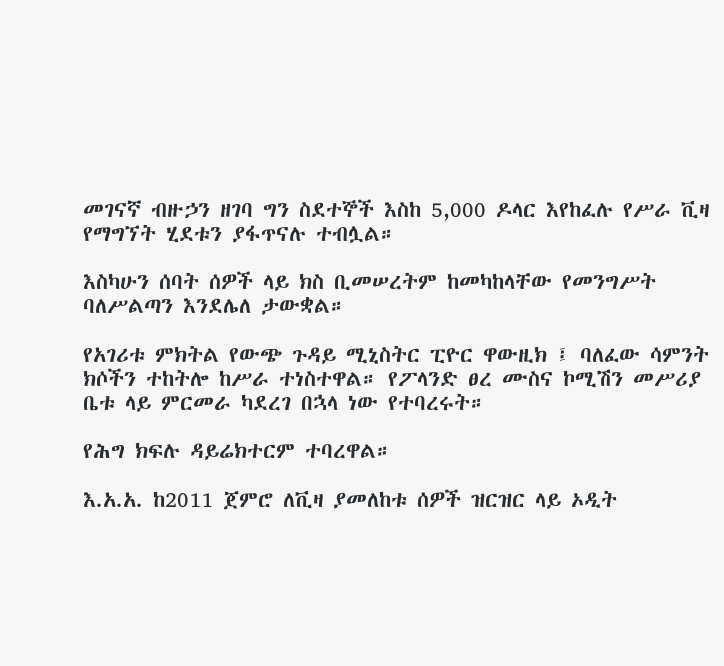መገናኛ ብዙኃን ዘገባ ግን ስደተኞች እስከ 5,000 ዶላር እየከፈሉ የሥራ ቪዛ የማግኘት ሂደቱን ያፋጥናሉ ተብሏል።

እስካሁን ሰባት ሰዎች ላይ ክስ ቢመሠረትም ከመካከላቸው የመንግሥት ባለሥልጣን እንደሌለ ታውቋል።

የአገሪቱ ምክትል የውጭ ጉዳይ ሚኒስትር ፒዮር ዋውዚክ ፤ ባለፈው ሳምንት ክሶችን ተከትሎ ከሥራ ተነስተዋል። የፖላንድ ፀረ ሙስና ኮሚሽን መሥሪያ ቤቱ ላይ ምርመራ ካደረገ በኋላ ነው የተባረሩት።

የሕግ ክፍሉ ዳይሬክተርም ተባረዋል።

እ.አ.አ. ከ2011 ጀምሮ ለቪዛ ያመለከቱ ሰዎች ዝርዝር ላይ ኦዲት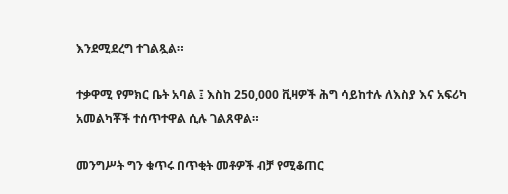እንደሚደረግ ተገልጿል።

ተቃዋሚ የምክር ቤት አባል ፤ እስከ 250,000 ቪዛዎች ሕግ ሳይከተሉ ለእስያ እና አፍሪካ አመልካቾች ተሰጥተዋል ሲሉ ገልጸዋል።

መንግሥት ግን ቁጥሩ በጥቂት መቶዎች ብቻ የሚቆጠር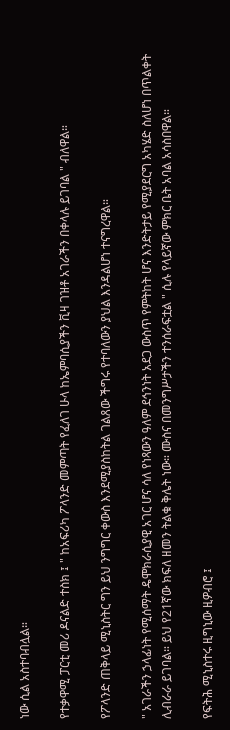ነው ሲል አስተባብሏል።

የተቃዋሚ ፓርቲ መሪ ዶናልድ ተስክ ፤ " ከአፍሪካ ፖላንድ መምጣት የፈለገ ሁላ ከኤምባሲያችን ቪዛ ገዝቶ አገራችን በቀላሉ ይገባል " ብለዋል።

የፖላንድ ጠቅላይ ሚኒስትር ግን ይህ ንግግር ቀውስ እንደሚያስከትል ገልጸው ችግሩ የተባለውን ያህል እንዳልሆነ ተናግረዋል።

" አገራችን ኃላፊነት የሚሰማት ዴሞክራሲያዊ አገር ሆና ሳለ የነጻውን ዓለም ደኅንነት አደጋ ውስጥ የምትከት ሆና እንድትታይ የሚያደርግ አካሄድ ስለሆነ በጥልቀት ሊብራራ ይገባል። ይህ የ21ኛው ክፍለ ዘመን ትልቁ ቅሌት ነው። ሙስና በመንግሥታችን ተንሰራፍቷል " ሲሉ የላይኛው ምክር ቤት አባል አሳስበዋል።

የፍትሕ ሚኒስተሩ ዚግኒው ዚዎብሮ ፤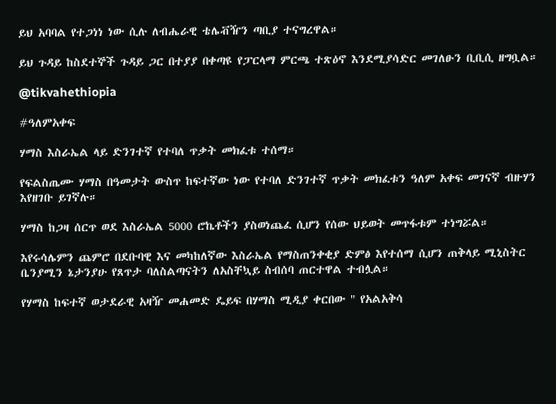ይህ አባባል የተጋነነ ነው ሲሉ ለብሔራዊ ቴሌቭዥን ጣቢያ ተናግረዋል።

ይህ ጉዳይ ከስደተኞች ጉዳይ ጋር በተያያ በቀጣዩ የፓርላማ ምርጫ ተጽዕኖ እንደሚያሳድር መገለፁን ቢቢሲ ዘግቧል።

@tikvahethiopia

#ዓለምአቀፍ

ሃማስ እስራኤል ላይ ድንገተኛ የተባለ ጥቃት መክፈቱ ተሰማ።

የፍልስጤሙ ሃማስ በዓመታት ውስጥ ከፍተኛው ነው የተባለ ድንገተኛ ጥቃት መክፈቱን ዓለም አቀፍ መገናኛ ብዙሃን እየዘገቡ ይገኛሉ።

ሃማስ ከጋዛ ሰርጥ ወደ እስራኤል 5000 ሮኬቶችን ያስወነጨፈ ሲሆን የሰው ህይወት መጥፋቱም ተነግሯል።

እየሩሳሌምን ጨምሮ በደቡባዊ እና መካከለኛው እስራኤል የማስጠንቀቂያ ድምፅ እየተሰማ ሲሆን ጠቅላይ ሚኒስትር ቤንያሚን ኔታንያሁ የጸጥታ ባለስልጣናትን ለአስቸኳይ ስብሰባ ጠርተዋል ተብሏል።

የሃማስ ከፍተኛ ወታደራዊ አዛዥ መሐመድ ዴይፍ በሃማስ ሚዲያ ቀርበው " የአልአቅሳ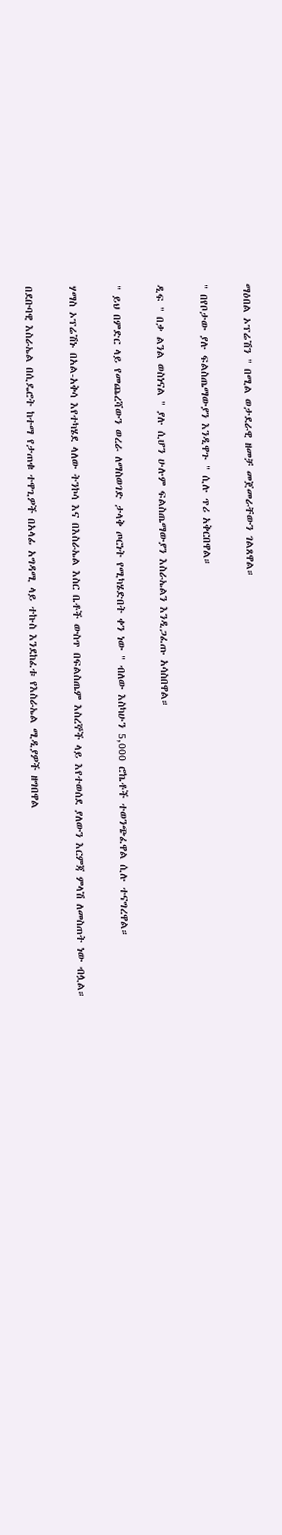ማዕበል ኦፕሬሽን " በሚል ወታደራዊ ዘመቻ መጀመራቸውን ገልጸዋል።

" በየቦታው ያሉ ፍልስጤማውያን እንዲዋጉ " ሲሉ ጥሪ አቅርበዋል።

ዲፍ " በቃ ልንል ወስነናል " ያሉ ሲሆን ሁሉም ፍልስጤማውያን እስራኤልን እንዲጋፈጡ አሳስበዋል።

" ይህ በምድር ላይ የመጨረሻውን ወረራ ለማስወገድ ታላቅ ጦርነት የሚካሄድበት ቀን ነው " ብለው እስካሁን 5,000 ሮኬቶች ተወንጭፈዋል ሲሉ ተናግረዋል።

ሃማስ ኦፕሬሽኑ በአል-አቅሳ እየተካሄደ ላለው ትንኮሳ እና በእስራኤል እስር ቤቶች ውስጥ በፍልስጤም እስረኞች ላይ እየተወሰደ ያለውን እርምጃ ምላሽ ለመስጠት ነው ብሏል።

በደቡባዊ እስራኤል በሲዴሮት ከተማ የታጠቁ ተዋጊዎች በአላፊ አግዳሚ ላይ ተኩስ እንደከፈቱ የእስራኤል ሚዲያዎች ዘግበዋል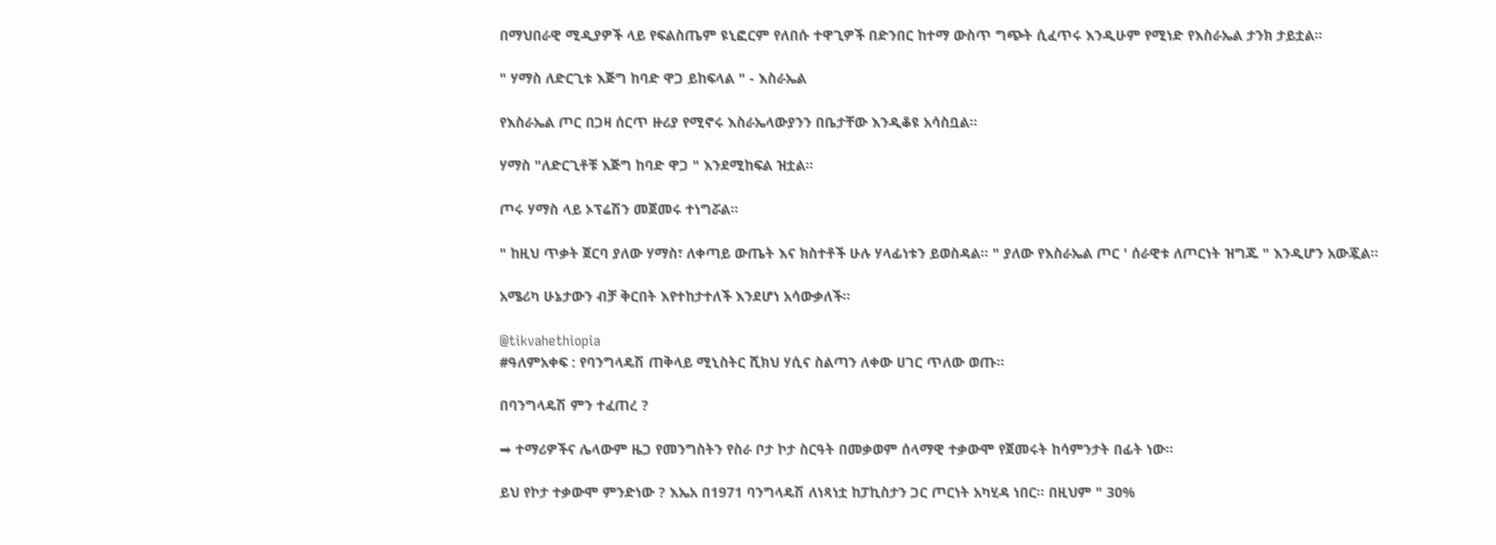በማህበራዊ ሚዲያዎች ላይ የፍልስጤም ዩኒፎርም የለበሱ ተዋጊዎች በድንበር ከተማ ውስጥ ግጭት ሲፈጥሩ እንዲሁም የሚነድ የእስራኤል ታንክ ታይቷል።

" ሃማስ ለድርጊቱ እጅግ ከባድ ዋጋ ይከፍላል " - እስራኤል

የእስራኤል ጦር በጋዛ ሰርጥ ዙሪያ የሚኖሩ እስራኤላውያንን በቤታቸው እንዲቆዩ አሳስቧል።

ሃማስ "ለድርጊቶቹ እጅግ ከባድ ዋጋ " እንደሚከፍል ዝቷል።

ጦሩ ሃማስ ላይ ኦፕሬሽን መጀመሩ ተነግሯል።

" ከዚህ ጥቃት ጀርባ ያለው ሃማስ፣ ለቀጣይ ውጤት እና ክስተቶች ሁሉ ሃላፊነቱን ይወስዳል። " ያለው የእስራኤል ጦር ' ሰራዊቱ ለጦርነት ዝግጁ " እንዲሆን አውጇል።

አሜሪካ ሁኔታውን ብቻ ቅርበት እየተከታተለች እንደሆነ አሳውቃለች።

@tikvahethiopia
#ዓለምአቀፍ : የባንግላዴሽ ጠቅላይ ሚኒስትር ሺክህ ሃሲና ስልጣን ለቀው ሀገር ጥለው ወጡ።

በባንግላዴሽ ምን ተፈጠረ ?

➡ ተማሪዎችና ሌላውም ዜጋ የመንግስትን የስራ ቦታ ኮታ ስርዓት በመቃወም ሰላማዊ ተቃውሞ የጀመሩት ከሳምንታት በፊት ነው።

ይህ የኮታ ተቃውሞ ምንድነው ? እኤአ በ1971 ባንግላዴሽ ለነጻነቷ ከፓኪስታን ጋር ጦርነት አካሂዳ ነበር። በዚህም " 30%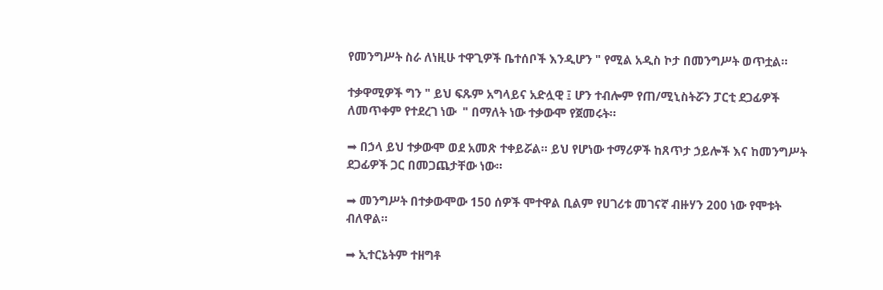የመንግሥት ስራ ለነዚሁ ተዋጊዎች ቤተሰቦች እንዲሆን " የሚል አዲስ ኮታ በመንግሥት ወጥቷል።

ተቃዋሚዎች ግን " ይህ ፍጹም አግላይና አድሏዊ ፤ ሆን ተብሎም የጠ/ሚኒስትሯን ፓርቲ ደጋፊዎች ለመጥቀም የተደረገ ነው  " በማለት ነው ተቃውሞ የጀመሩት።

➡ በኃላ ይህ ተቃውሞ ወደ አመጽ ተቀይሯል። ይህ የሆነው ተማሪዎች ከጸጥታ ኃይሎች እና ከመንግሥት ደጋፊዎች ጋር በመጋጨታቸው ነው።

➡ መንግሥት በተቃውሞው 150 ሰዎች ሞተዋል ቢልም የሀገሪቱ መገናኛ ብዙሃን 200 ነው የሞቱት ብለዋል።

➡ ኢተርኔትም ተዘግቶ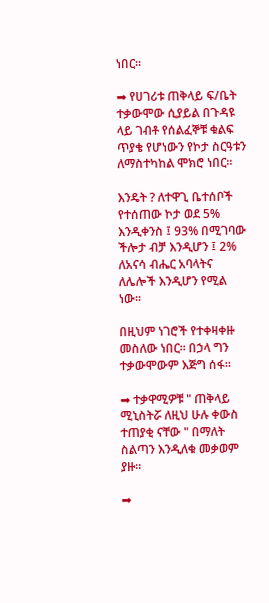ነበር።

➡ የሀገሪቱ ጠቅላይ ፍ/ቤት ተቃውሞው ሲያይል በጉዳዩ ላይ ገብቶ የሰልፈኞቹ ቁልፍ ጥያቄ የሆነውን የኮታ ስርዓቱን ለማስተካከል ሞክሮ ነበር።

እንዴት ? ለተዋጊ ቤተሰቦች የተሰጠው ኮታ ወደ 5% እንዲቀንስ ፤ 93% በሚገባው ችሎታ ብቻ እንዲሆን ፤ 2% ለአናሳ ብሔር አባላትና ለሌሎች እንዲሆን የሚል ነው።

በዚህም ነገሮች የተቀዛቀዙ መስለው ነበር። በኃላ ግን ተቃውሞውም እጅግ ሰፋ።

➡ ተቃዋሚዎቹ " ጠቅላይ ሚኒስትሯ ለዚህ ሁሉ ቀውስ ተጠያቂ ናቸው " በማለት ስልጣን እንዲለቁ መቃወም ያዙ።

➡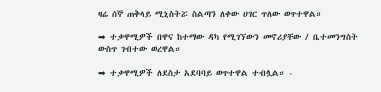ዛሬ ሰኞ ጠቅላይ ሚኒስትሯ ስልጣን ለቀው ሀገር ጥለው ወጥተዋል።

➡ ተቃዋሚዎች በዋና ከተማው ዳካ የሚገኘውን መኖሪያቸው / ቤተመንግስት ውስጥ ገብተው ወረዋል።

➡ ተቃዋሚዎች ለደስታ አደባባይ ወጥተዋል ተብሏል። -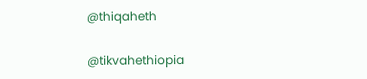@thiqaheth

@tikvahethiopia